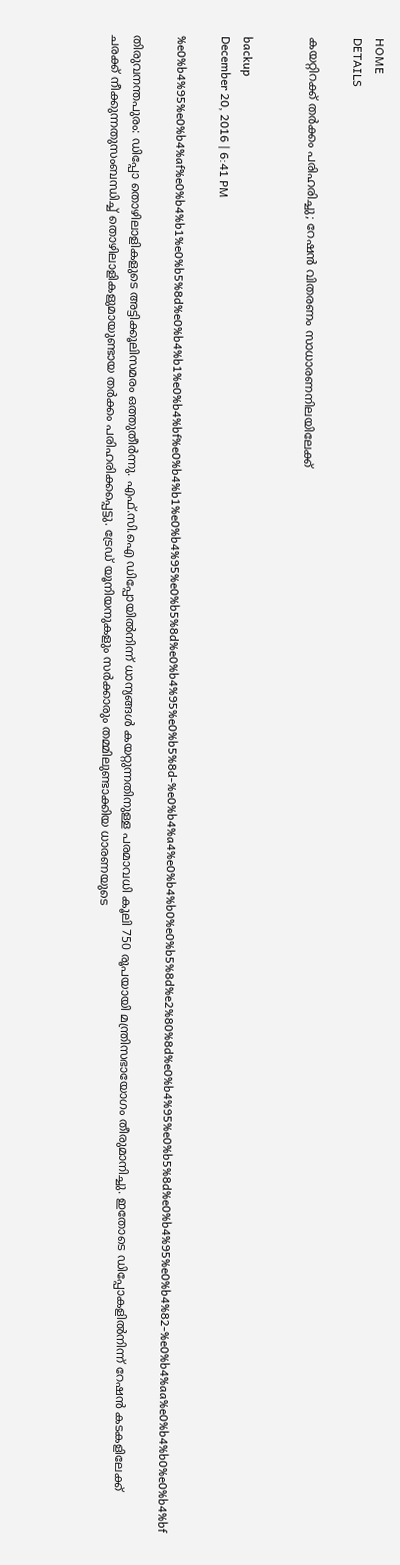HOME
DETAILS

കയറ്റിറക്ക് തര്‍ക്കം പരിഹരിച്ചു; റേഷന്‍ വിതരണം സാധാരണനിലയിലേക്ക്


backup
December 20, 2016 | 6:41 PM

%e0%b4%95%e0%b4%af%e0%b4%b1%e0%b5%8d%e0%b4%b1%e0%b4%bf%e0%b4%b1%e0%b4%95%e0%b5%8d%e0%b4%95%e0%b5%8d-%e0%b4%a4%e0%b4%b0%e0%b5%8d%e2%80%8d%e0%b4%95%e0%b5%8d%e0%b4%95%e0%b4%82-%e0%b4%aa%e0%b4%b0%e0%b4%bf

തിരുവനന്തപുരം: ഡിപ്പോ തൊഴിലാളികളുടെ അട്ടിക്കൂലിസമരം ഒത്തുതീര്‍ന്നു. എഫ്.സി.ഐ ഡിപ്പോയില്‍നിന്ന് ധാന്യങ്ങള്‍ കയറ്റുന്നതിനുള്ള പരമാവധി കൂലി 750 രൂപയായി മന്ത്രിസഭായോഗം തീരുമാനിച്ചു. ഇതോടെ ഡിപ്പോകളില്‍നിന്ന് റേഷന്‍ കടകളിലേക്ക് ചരക്ക് നീക്കുന്നതുസംബന്ധിച്ച് തൊഴിലാളികളുമായുണ്ടായ തര്‍ക്കം പരിഹരിക്കപ്പെട്ടു. ട്രേഡ് യൂനിയനുകളും സര്‍ക്കാരും തമ്മിലുണ്ടാക്കിയ ധാരണയുടെ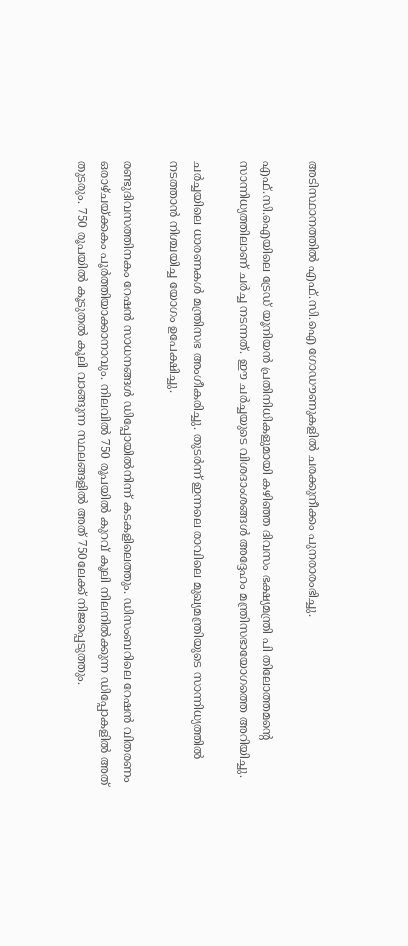അടിസ്ഥാനത്തില്‍ എഫ്.സി.ഐ ഗോഡൗണുകളില്‍ ചരക്കുനീക്കം പുനരാരംഭിച്ചു.

എഫ്.സി.ഐയിലെ ട്രേഡ് യൂനിയന്‍ പ്രതിനിധികളുമായി കഴിഞ്ഞ ദിവസം ഭക്ഷ്യമന്ത്രി പി തിലോത്തമന്റെ സാന്നിധ്യത്തിലാണ് ചര്‍ച്ച നടന്നത്. ഈ ചര്‍ച്ചയുടെ വിശദാംശങ്ങള്‍ അദ്ദേഹം മന്ത്രിസഭായോഗത്തെ അറിയിച്ചു.

ചര്‍ച്ചയിലെ ധാരണകള്‍ മന്ത്രിസഭ അംഗീകരിച്ചു. തുടര്‍ന്ന് ഇന്നലെ രാവിലെ മുഖ്യമന്ത്രിയുടെ സാന്നിധ്യത്തില്‍ നടത്താന്‍ നിശ്ചയിച്ച യോഗം ഉപേക്ഷിച്ചു.

രണ്ടുദിവസത്തിനകം റേഷന്‍ സാധനങ്ങള്‍ ഡിപ്പോയില്‍നിന്ന് കടകളിലെത്തും. ഡിസംബറിലെ റേഷന്‍ വിതരണം ഒരാഴ്ചയ്ക്കകം പൂര്‍ത്തിയാക്കാനാവും. നിലവില്‍ 750 രൂപയില്‍ കുറവ് കൂലി നിലനില്‍ക്കുന്ന ഡിപ്പോകളില്‍ അത് തുടരും. 750 രൂപയില്‍ കൂടുതല്‍ കൂലി വാങ്ങുന്ന സ്ഥലങ്ങളില്‍ അത് 750ലേക്ക് നിജപ്പെടുത്തും.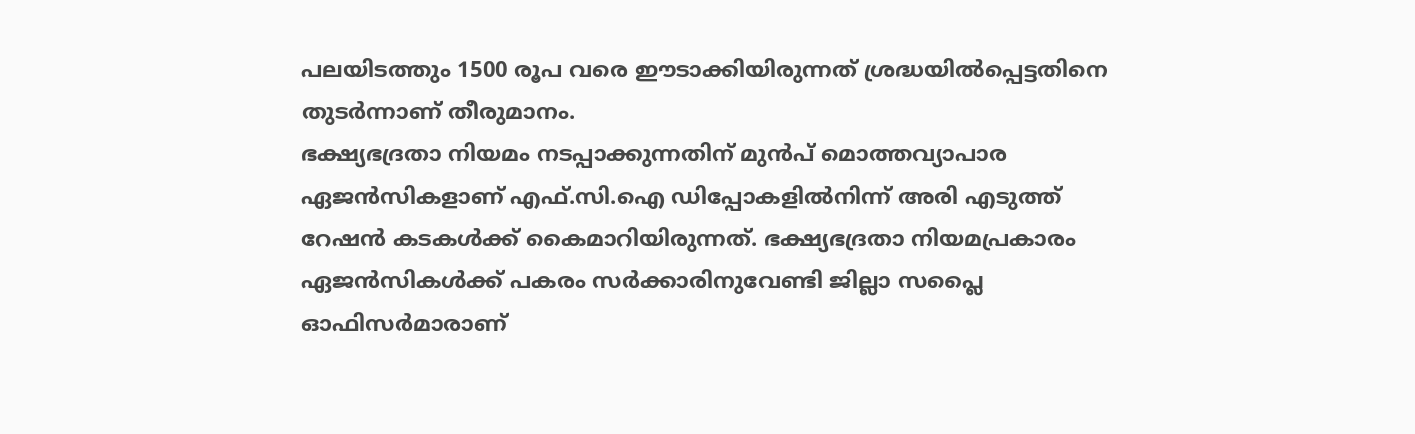പലയിടത്തും 1500 രൂപ വരെ ഈടാക്കിയിരുന്നത് ശ്രദ്ധയില്‍പ്പെട്ടതിനെ തുടര്‍ന്നാണ് തീരുമാനം.
ഭക്ഷ്യഭദ്രതാ നിയമം നടപ്പാക്കുന്നതിന് മുന്‍പ് മൊത്തവ്യാപാര ഏജന്‍സികളാണ് എഫ്.സി.ഐ ഡിപ്പോകളില്‍നിന്ന് അരി എടുത്ത് റേഷന്‍ കടകള്‍ക്ക് കൈമാറിയിരുന്നത്. ഭക്ഷ്യഭദ്രതാ നിയമപ്രകാരം ഏജന്‍സികള്‍ക്ക് പകരം സര്‍ക്കാരിനുവേണ്ടി ജില്ലാ സപ്ലൈ ഓഫിസര്‍മാരാണ്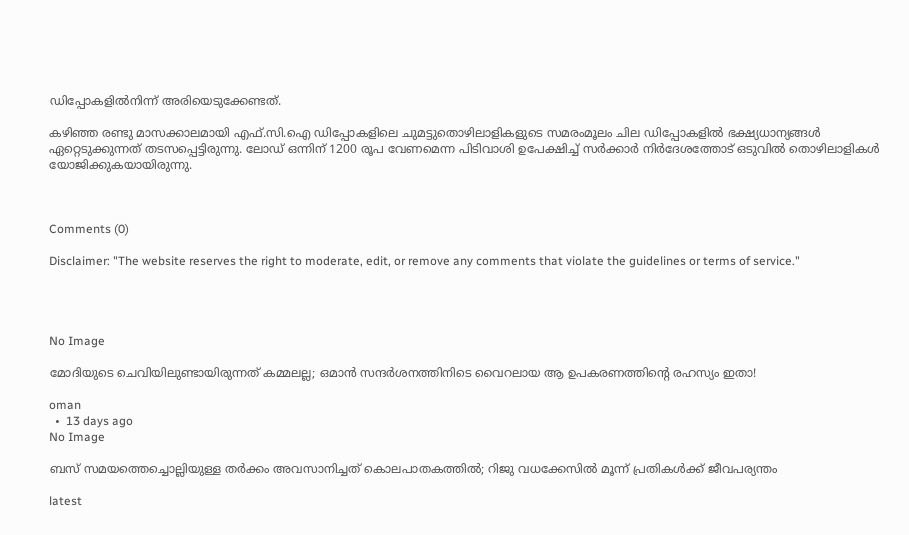ഡിപ്പോകളില്‍നിന്ന് അരിയെടുക്കേണ്ടത്.

കഴിഞ്ഞ രണ്ടു മാസക്കാലമായി എഫ്.സി.ഐ ഡിപ്പോകളിലെ ചുമട്ടുതൊഴിലാളികളുടെ സമരംമൂലം ചില ഡിപ്പോകളില്‍ ഭക്ഷ്യധാന്യങ്ങള്‍ ഏറ്റെടുക്കുന്നത് തടസപ്പെട്ടിരുന്നു. ലോഡ് ഒന്നിന് 1200 രൂപ വേണമെന്ന പിടിവാശി ഉപേക്ഷിച്ച് സര്‍ക്കാര്‍ നിര്‍ദേശത്തോട് ഒടുവില്‍ തൊഴിലാളികള്‍ യോജിക്കുകയായിരുന്നു.



Comments (0)

Disclaimer: "The website reserves the right to moderate, edit, or remove any comments that violate the guidelines or terms of service."




No Image

മോദിയുടെ ചെവിയിലുണ്ടായിരുന്നത് കമ്മലല്ല; ഒമാൻ സന്ദർശനത്തിനിടെ വൈറലായ ആ ഉപകരണത്തിന്റെ രഹസ്യം ഇതാ!

oman
  •  13 days ago
No Image

ബസ് സമയത്തെച്ചൊല്ലിയുള്ള തർക്കം അവസാനിച്ചത് കൊലപാതകത്തിൽ; റിജു വധക്കേസിൽ മൂന്ന് പ്രതികൾക്ക് ജീവപര്യന്തം

latest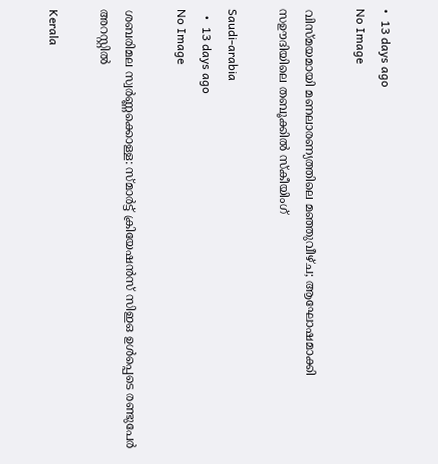•  13 days ago
No Image

വിസ്മയമായി മണലാരണ്യത്തിലെ മഞ്ഞുവീഴ്ച; ആഘോഷമാക്കി സഊദിയിലെ തബൂക്കിൽ സ്കീയിംഗ്

Saudi-arabia
  •  13 days ago
No Image

ശബരിമല സ്വർണ്ണക്കൊള്ള: സ്മാർട്ട് ക്രിയേഷൻസ് സിഇഒ ഉൾപ്പെടെ രണ്ടുപേർ അറസ്റ്റിൽ

Kerala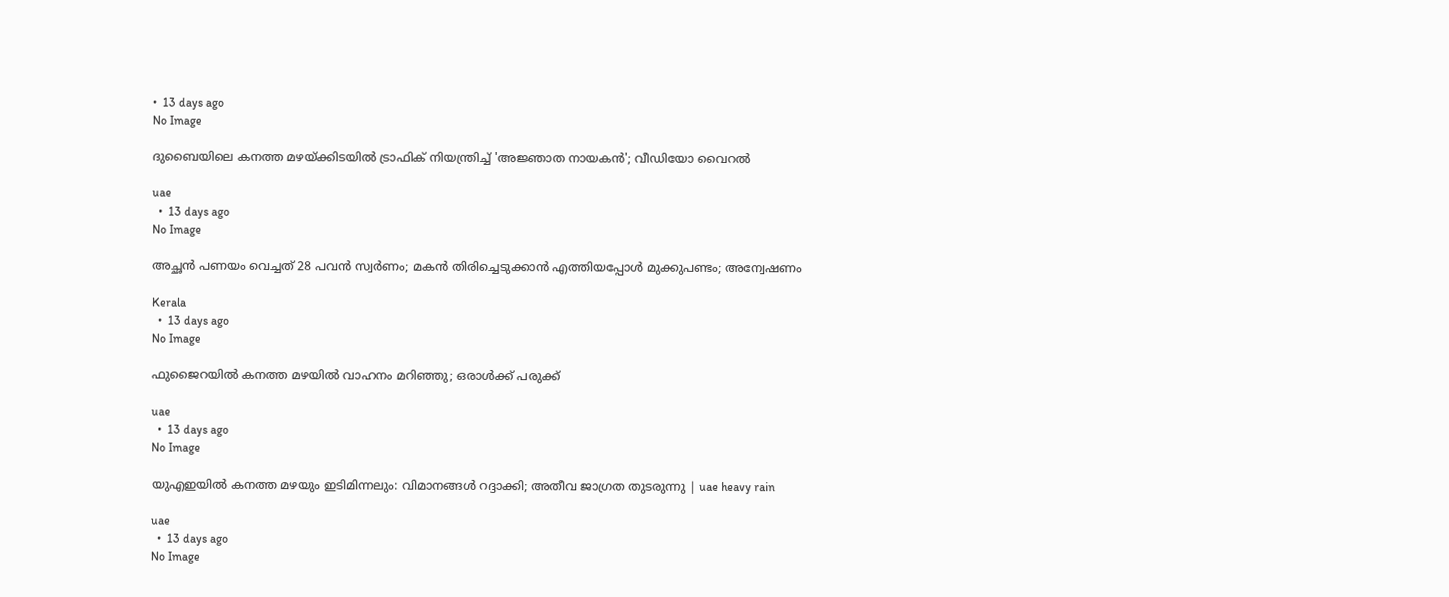•  13 days ago
No Image

ദുബൈയിലെ കനത്ത മഴയ്ക്കിടയിൽ ട്രാഫിക് നിയന്ത്രിച്ച് 'അജ്ഞാത നായകൻ'; വീഡിയോ വൈറൽ

uae
  •  13 days ago
No Image

അച്ഛൻ പണയം വെച്ചത് 28 പവൻ സ്വർണം; മകൻ തിരിച്ചെടുക്കാൻ എത്തിയപ്പോൾ മുക്കുപണ്ടം; അന്വേഷണം

Kerala
  •  13 days ago
No Image

ഫുജൈറയിൽ കനത്ത മഴയിൽ വാഹനം മറിഞ്ഞു; ഒരാൾക്ക് പരുക്ക്

uae
  •  13 days ago
No Image

യുഎഇയിൽ കനത്ത മഴയും ഇടിമിന്നലും: വിമാനങ്ങൾ റദ്ദാക്കി; അതീവ ജാഗ്രത തുടരുന്നു | uae heavy rain

uae
  •  13 days ago
No Image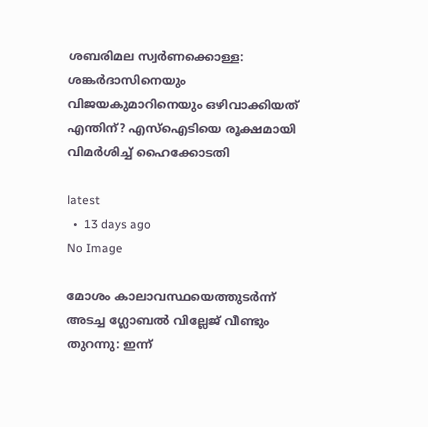ശബരിമല സ്വർണക്കൊള്ള: ശങ്കർദാസിനെയും വിജയകുമാറിനെയും ഒഴിവാക്കിയത് എന്തിന്? എസ്ഐടിയെ രൂക്ഷമായി വിമർശിച്ച് ഹൈക്കോടതി

latest
  •  13 days ago
No Image

മോശം കാലാവസ്ഥയെത്തുടർന്ന് അടച്ച ഗ്ലോബൽ വില്ലേജ് വീണ്ടും തുറന്നു: ഇന്ന്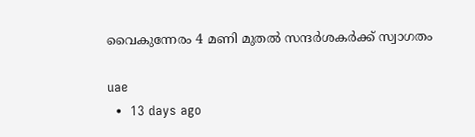വൈകുന്നേരം 4 മണി മുതൽ സന്ദർശകർക്ക് സ്വാഗതം

uae
  •  13 days ago